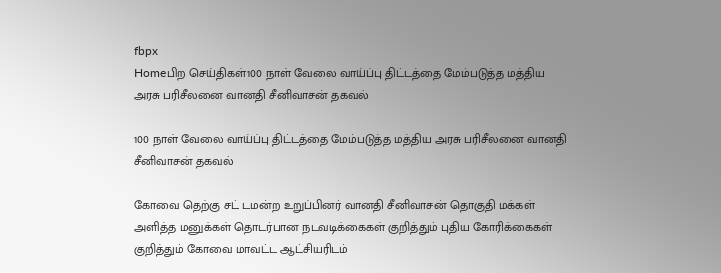fbpx
Homeபிற செய்திகள்100 நாள் வேலை வாய்ப்பு திட்டத்தை மேம்படுத்த மத்திய அரசு பரிசீலனை வானதி சீனிவாசன் தகவல்

100 நாள் வேலை வாய்ப்பு திட்டத்தை மேம்படுத்த மத்திய அரசு பரிசீலனை வானதி சீனிவாசன் தகவல்

கோவை தெற்கு சட் டமன்ற உறுப்பினர் வானதி சீனிவாசன் தொகுதி மக்கள் அளித்த மனுக்கள் தொடர்பான நடவடிக்கைகள் குறித்தும் புதிய கோரிக்கைகள் குறித்தும் கோவை மாவட்ட ஆட்சியரிடம்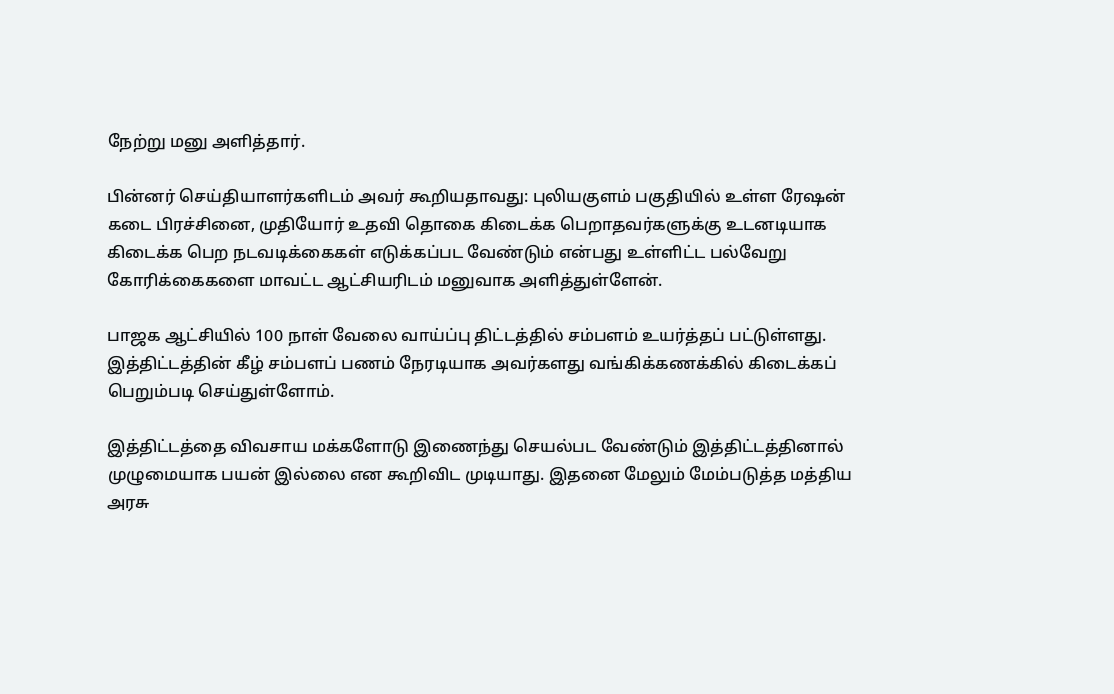நேற்று மனு அளித்தார்.

பின்னர் செய்தியாளர்களிடம் அவர் கூறியதாவது: புலியகுளம் பகுதியில் உள்ள ரேஷன் கடை பிரச்சினை, முதியோர் உதவி தொகை கிடைக்க பெறாதவர்களுக்கு உடனடியாக கிடைக்க பெற நடவடிக்கைகள் எடுக்கப்பட வேண்டும் என்பது உள்ளிட்ட பல்வேறு கோரிக்கைகளை மாவட்ட ஆட்சியரிடம் மனுவாக அளித்துள்ளேன்.

பாஜக ஆட்சியில் 100 நாள் வேலை வாய்ப்பு திட்டத்தில் சம்பளம் உயர்த்தப் பட்டுள்ளது. இத்திட்டத்தின் கீழ் சம்பளப் பணம் நேரடியாக அவர்களது வங்கிக்கணக்கில் கிடைக்கப் பெறும்படி செய்துள்ளோம்.

இத்திட்டத்தை விவசாய மக்களோடு இணைந்து செயல்பட வேண்டும் இத்திட்டத்தினால் முழுமையாக பயன் இல்லை என கூறிவிட முடியாது. இதனை மேலும் மேம்படுத்த மத்திய அரசு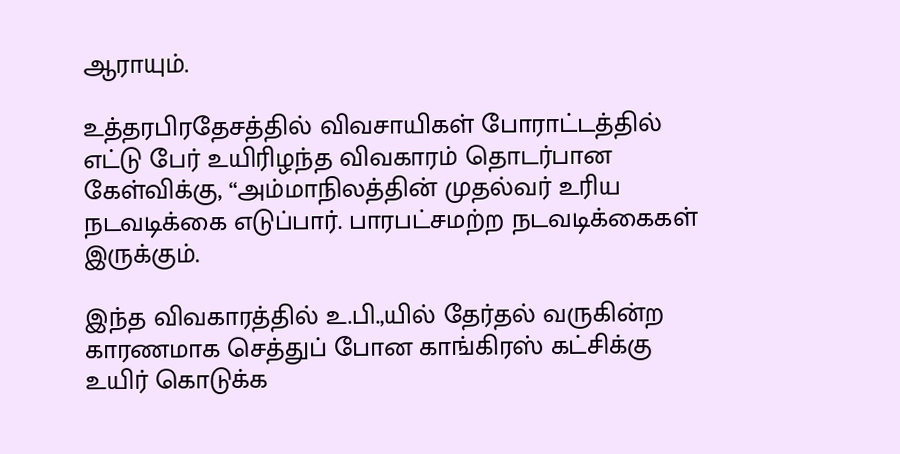ஆராயும்.

உத்தரபிரதேசத்தில் விவசாயிகள் போராட்டத்தில் எட்டு பேர் உயிரிழந்த விவகாரம் தொடர்பான கேள்விக்கு, “அம்மாநிலத்தின் முதல்வர் உரிய நடவடிக்கை எடுப்பார். பாரபட்சமற்ற நடவடிக்கைகள் இருக்கும்.

இந்த விவகாரத்தில் உ.பி.,யில் தேர்தல் வருகின்ற காரணமாக செத்துப் போன காங்கிரஸ் கட்சிக்கு உயிர் கொடுக்க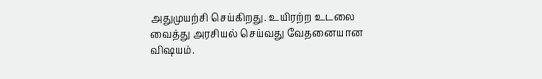அதுமுயற்சி செய்கிறது. உயிரற்ற உடலை வைத்து அரசியல் செய்வது வேதனையான விஷயம்.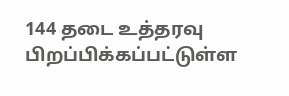144 தடை உத்தரவு பிறப்பிக்கப்பட்டுள்ள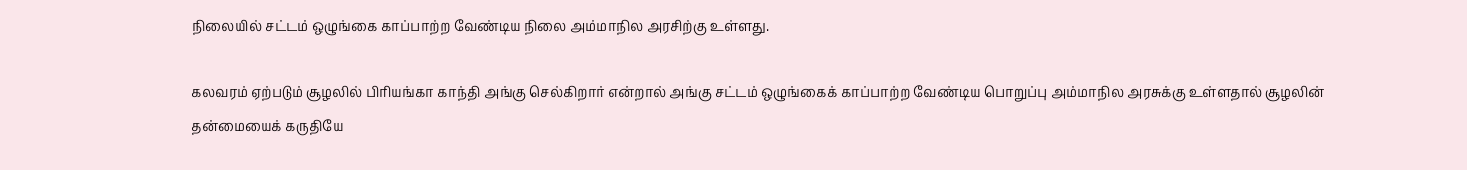நிலையில் சட்டம் ஒழுங்கை காப்பாற்ற வேண்டிய நிலை அம்மாநில அரசிற்கு உள்ளது.

கலவரம் ஏற்படும் சூழலில் பிரியங்கா காந்தி அங்கு செல்கிறார் என்றால் அங்கு சட்டம் ஒழுங்கைக் காப்பாற்ற வேண்டிய பொறுப்பு அம்மாநில அரசுக்கு உள்ளதால் சூழலின் தன்மையைக் கருதியே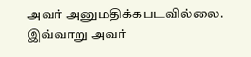அவர் அனுமதிக்கபடவில்லை. இவ்வாறு அவர்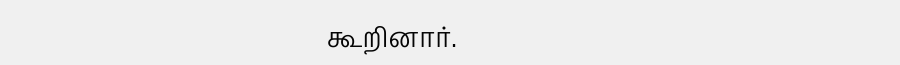கூறினார்.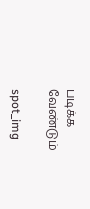படிக்க வேண்டும்

spot_img